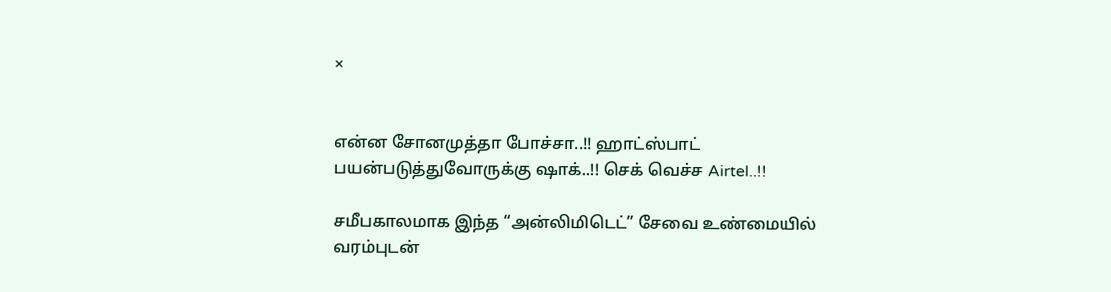×


என்ன சோனமுத்தா போச்சா..!! ஹாட்ஸ்பாட் பயன்படுத்துவோருக்கு ஷாக்..!! செக் வெச்ச Airtel..!!

சமீபகாலமாக இந்த “அன்லிமிடெட்” சேவை உண்மையில் வரம்புடன்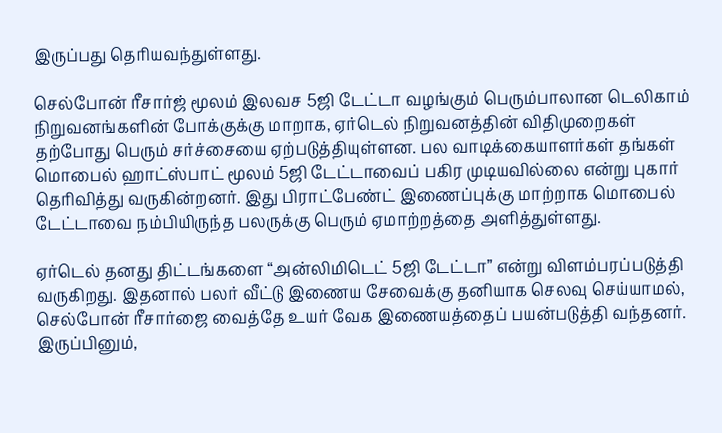இருப்பது தெரியவந்துள்ளது.

செல்போன் ரீசார்ஜ் மூலம் இலவச 5ஜி டேட்டா வழங்கும் பெரும்பாலான டெலிகாம் நிறுவனங்களின் போக்குக்கு மாறாக, ஏர்டெல் நிறுவனத்தின் விதிமுறைகள் தற்போது பெரும் சர்ச்சையை ஏற்படுத்தியுள்ளன. பல வாடிக்கையாளர்கள் தங்கள் மொபைல் ஹாட்ஸ்பாட் மூலம் 5ஜி டேட்டாவைப் பகிர முடியவில்லை என்று புகார் தெரிவித்து வருகின்றனர். இது பிராட்பேண்ட் இணைப்புக்கு மாற்றாக மொபைல் டேட்டாவை நம்பியிருந்த பலருக்கு பெரும் ஏமாற்றத்தை அளித்துள்ளது.

ஏர்டெல் தனது திட்டங்களை “அன்லிமிடெட் 5ஜி டேட்டா” என்று விளம்பரப்படுத்தி வருகிறது. இதனால் பலர் வீட்டு இணைய சேவைக்கு தனியாக செலவு செய்யாமல், செல்போன் ரீசார்ஜை வைத்தே உயர் வேக இணையத்தைப் பயன்படுத்தி வந்தனர். இருப்பினும்,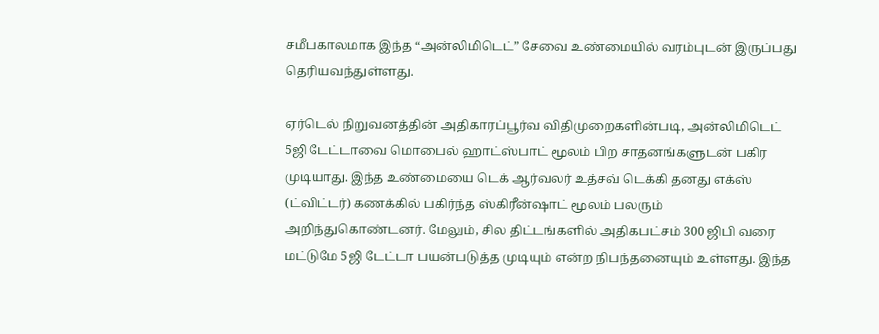சமீபகாலமாக இந்த “அன்லிமிடெட்” சேவை உண்மையில் வரம்புடன் இருப்பது தெரியவந்துள்ளது.

ஏர்டெல் நிறுவனத்தின் அதிகாரப்பூர்வ விதிமுறைகளின்படி, அன்லிமிடெட் 5ஜி டேட்டாவை மொபைல் ஹாட்ஸ்பாட் மூலம் பிற சாதனங்களுடன் பகிர முடியாது. இந்த உண்மையை டெக் ஆர்வலர் உத்சவ் டெக்கி தனது எக்ஸ் (ட்விட்டர்) கணக்கில் பகிர்ந்த ஸ்கிரீன்ஷாட் மூலம் பலரும் அறிந்துகொண்டனர். மேலும், சில திட்டங்களில் அதிகபட்சம் 300 ஜிபி வரை மட்டுமே 5ஜி டேட்டா பயன்படுத்த முடியும் என்ற நிபந்தனையும் உள்ளது. இந்த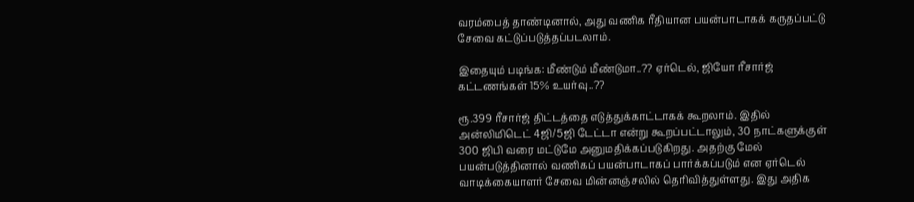வரம்பைத் தாண்டினால், அது வணிக ரீதியான பயன்பாடாகக் கருதப்பட்டு சேவை கட்டுப்படுத்தப்படலாம்.

இதையும் படிங்க: மீண்டும் மீண்டுமா..?? ஏர்டெல், ஜியோ ரீசார்ஜ் கட்டணங்கள் 15% உயர்வு..??

ரூ.399 ரீசார்ஜ் திட்டத்தை எடுத்துக்காட்டாகக் கூறலாம். இதில் அன்லிமிடெட் 4ஜி/5ஜி டேட்டா என்று கூறப்பட்டாலும், 30 நாட்களுக்குள் 300 ஜிபி வரை மட்டுமே அனுமதிக்கப்படுகிறது. அதற்கு மேல் பயன்படுத்தினால் வணிகப் பயன்பாடாகப் பார்க்கப்படும் என ஏர்டெல் வாடிக்கையாளர் சேவை மின்னஞ்சலில் தெரிவித்துள்ளது. இது அதிக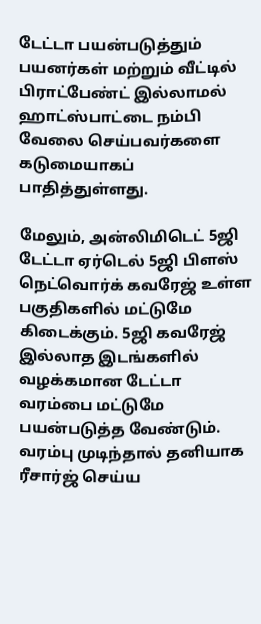டேட்டா பயன்படுத்தும் பயனர்கள் மற்றும் வீட்டில் பிராட்பேண்ட் இல்லாமல் ஹாட்ஸ்பாட்டை நம்பி வேலை செய்பவர்களை கடுமையாகப் பாதித்துள்ளது.

மேலும், அன்லிமிடெட் 5ஜி டேட்டா ஏர்டெல் 5ஜி பிளஸ் நெட்வொர்க் கவரேஜ் உள்ள பகுதிகளில் மட்டுமே கிடைக்கும். 5ஜி கவரேஜ் இல்லாத இடங்களில் வழக்கமான டேட்டா வரம்பை மட்டுமே பயன்படுத்த வேண்டும். வரம்பு முடிந்தால் தனியாக ரீசார்ஜ் செய்ய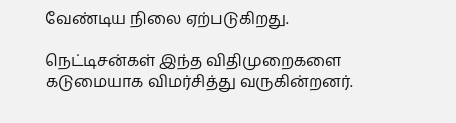வேண்டிய நிலை ஏற்படுகிறது.

நெட்டிசன்கள் இந்த விதிமுறைகளை கடுமையாக விமர்சித்து வருகின்றனர்.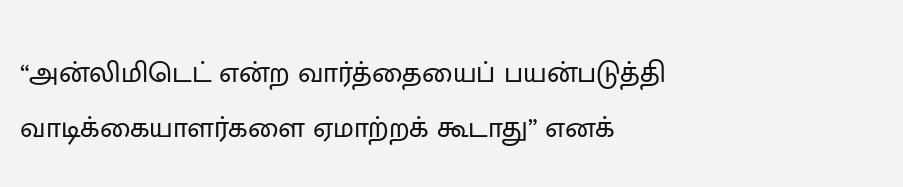“அன்லிமிடெட் என்ற வார்த்தையைப் பயன்படுத்தி வாடிக்கையாளர்களை ஏமாற்றக் கூடாது” எனக்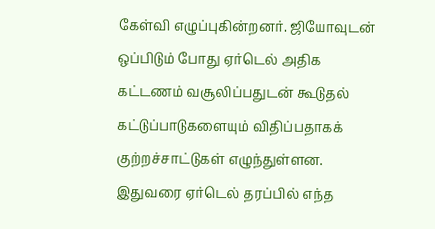கேள்வி எழுப்புகின்றனர். ஜியோவுடன் ஒப்பிடும் போது ஏர்டெல் அதிக கட்டணம் வசூலிப்பதுடன் கூடுதல் கட்டுப்பாடுகளையும் விதிப்பதாகக் குற்றச்சாட்டுகள் எழுந்துள்ளன. இதுவரை ஏர்டெல் தரப்பில் எந்த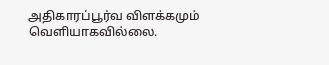அதிகாரப்பூர்வ விளக்கமும் வெளியாகவில்லை.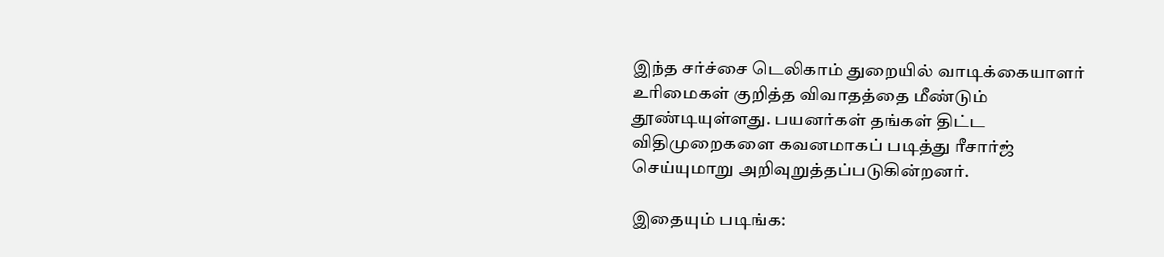இந்த சர்ச்சை டெலிகாம் துறையில் வாடிக்கையாளர் உரிமைகள் குறித்த விவாதத்தை மீண்டும் தூண்டியுள்ளது. பயனர்கள் தங்கள் திட்ட விதிமுறைகளை கவனமாகப் படித்து ரீசார்ஜ் செய்யுமாறு அறிவுறுத்தப்படுகின்றனர்.

இதையும் படிங்க: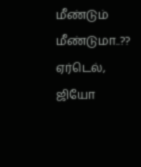மீண்டும் மீண்டுமா..?? ஏர்டெல், ஜியோ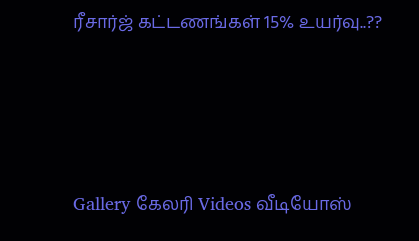ரீசார்ஜ் கட்டணங்கள் 15% உயர்வு..??




Gallery கேலரி Videos வீடியோஸ்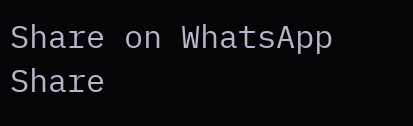Share on WhatsApp Share